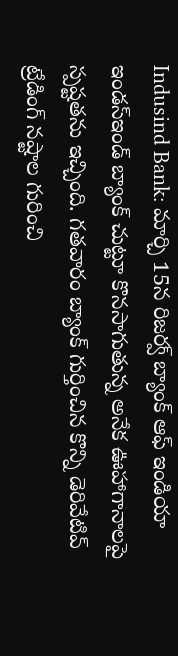Indusind Bank: మార్చి 15న రిజర్వ్ బ్యాంక్ ఆఫ్ ఇండియా ఇండస్ఇండ్ బ్యాంక్ చుట్టూ కొనసాగుతున్న అనేక ఊహాగానాలపై స్పష్టతను ఇచ్చింది. గతవారం బ్యాంక్ గుర్తించిన కొన్ని డెరివేటివ్ ట్రేడింగ్ నష్టాల గురించి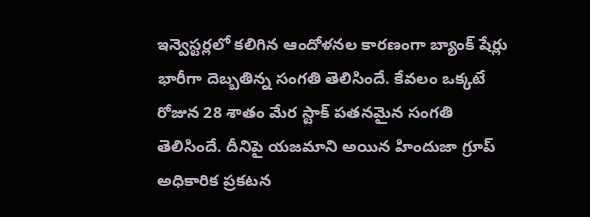ఇన్వెస్టర్లలో కలిగిన ఆందోళనల కారణంగా బ్యాంక్ షేర్లు భారీగా దెబ్బతిన్న సంగతి తెలిసిందే. కేవలం ఒక్కటే రోజున 28 శాతం మేర స్టాక్ పతనమైన సంగతి తెలిసిందే. దీనిపై యజమాని అయిన హిందుజా గ్రూప్ అధికారిక ప్రకటన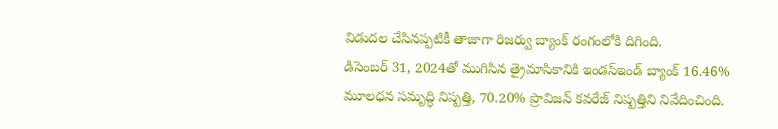విడుదల చేసినప్పటికీ తాజాగా రిజర్వు బ్యాంక్ రంగంలోకి దిగింది.
డిసెంబర్ 31, 2024తో ముగిసిన త్రైమాసికానికి ఇండస్ఇండ్ బ్యాంక్ 16.46% మూలధన సమృద్ధి నిష్పత్తి, 70.20% ప్రొవిజన్ కవరేజ్ నిష్పత్తిని నివేదించింది.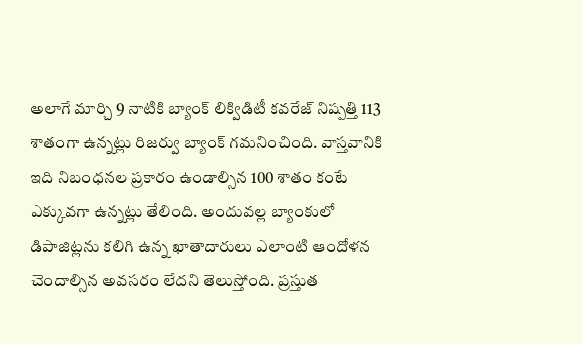అలాగే మార్చి 9 నాటికి బ్యాంక్ లిక్విడిటీ కవరేజ్ నిష్పత్తి 113 శాతంగా ఉన్నట్లు రిజర్వు బ్యాంక్ గమనించింది. వాస్తవానికి ఇది నిబంధనల ప్రకారం ఉండాల్సిన 100 శాతం కంటే ఎక్కువగా ఉన్నట్లు తేలింది. అందువల్ల బ్యాంకులో డిపాజిట్లను కలిగి ఉన్న ఖాతాదారులు ఎలాంటి ఆందోళన చెందాల్సిన అవసరం లేదని తెలుస్తోంది. ప్రస్తుత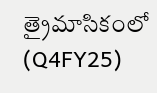త్రైమాసికంలో (Q4FY25)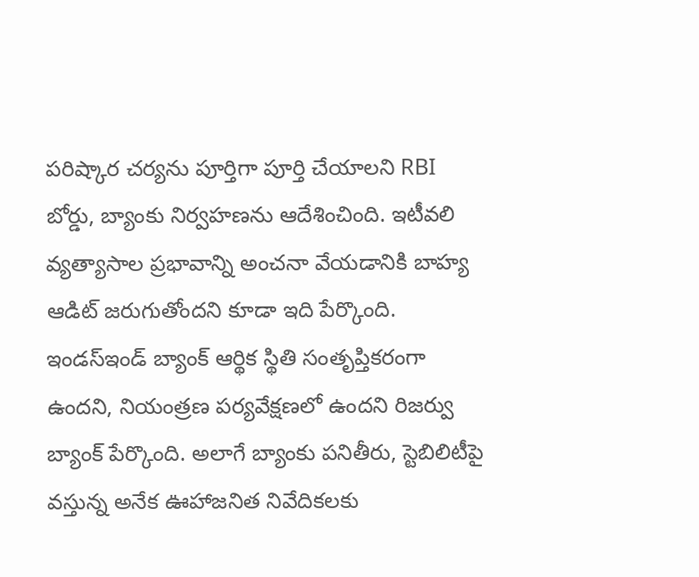పరిష్కార చర్యను పూర్తిగా పూర్తి చేయాలని RBI బోర్డు, బ్యాంకు నిర్వహణను ఆదేశించింది. ఇటీవలి వ్యత్యాసాల ప్రభావాన్ని అంచనా వేయడానికి బాహ్య ఆడిట్ జరుగుతోందని కూడా ఇది పేర్కొంది.
ఇండస్ఇండ్ బ్యాంక్ ఆర్థిక స్థితి సంతృప్తికరంగా ఉందని, నియంత్రణ పర్యవేక్షణలో ఉందని రిజర్వు బ్యాంక్ పేర్కొంది. అలాగే బ్యాంకు పనితీరు, స్టెబిలిటీపై వస్తున్న అనేక ఊహాజనిత నివేదికలకు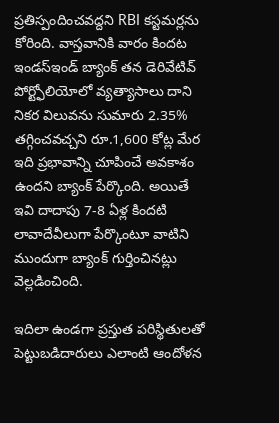ప్రతిస్పందించవద్దని RBI కస్టమర్లను కోరింది. వాస్తవానికి వారం కిందట ఇండస్ఇండ్ బ్యాంక్ తన డెరివేటివ్ పోర్ట్ఫోలియోలో వ్యత్యాసాలు దాని నికర విలువను సుమారు 2.35% తగ్గించవచ్చని రూ.1,600 కోట్ల మేర ఇది ప్రభావాన్ని చూపించే అవకాశం ఉందని బ్యాంక్ పేర్కొంది. అయితే ఇవి దాదాపు 7-8 ఏళ్ల కిందటి లావాదేవీలుగా పేర్కొంటూ వాటిని ముందుగా బ్యాంక్ గుర్తించినట్లు వెల్లడించింది.

ఇదిలా ఉండగా ప్రస్తుత పరిస్థితులతో పెట్టుబడిదారులు ఎలాంటి ఆందోళన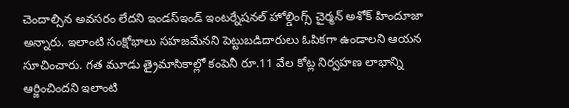చెందాల్సిన అవసరం లేదని ఇండస్ఇండ్ ఇంటర్నేషనల్ హోల్డింగ్స్ చైర్మన్ అశోక్ హిందూజా అన్నారు. ఇలాంటి సంక్షోభాలు సహజమేనని పెట్టుబడిదారులు ఓపికగా ఉండాలని ఆయన సూచించారు. గత మూడు త్రైమాసికాల్లో కంపెనీ రూ.11 వేల కోట్ల నిర్వహణ లాభాన్ని ఆర్జించిందని ఇలాంటి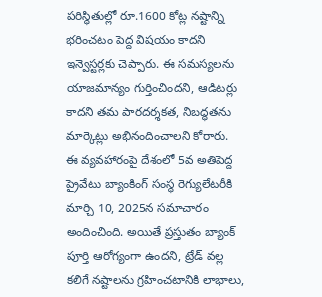పరిస్థితుల్లో రూ.1600 కోట్ల నష్టాన్ని భరించటం పెద్ద విషయం కాదని ఇన్వెస్టర్లకు చెప్పారు. ఈ సమస్యలను యాజమాన్యం గుర్తించిందని, ఆడిటర్లు కాదని తమ పారదర్శకత, నిబద్ధతను మార్కెట్లు అభినందించాలని కోరారు.
ఈ వ్యవహారంపై దేశంలో 5వ అతిపెద్ద ప్రైవేటు బ్యాంకింగ్ సంస్థ రెగ్యులేటరీకి మార్చి 10, 2025న సమాచారం అందించింది. అయితే ప్రస్తుతం బ్యాంక్ పూర్తి ఆరోగ్యంగా ఉందని, ట్రేడ్ వల్ల కలిగే నష్టాలను గ్రహించటానికి లాభాలు,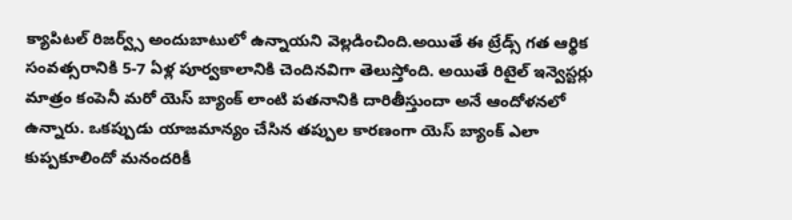క్యాపిటల్ రిజర్వ్స్ అందుబాటులో ఉన్నాయని వెల్లడించింది.అయితే ఈ ట్రేడ్స్ గత ఆర్థిక సంవత్సరానికి 5-7 ఏళ్ల పూర్వకాలానికి చెందినవిగా తెలుస్తోంది. అయితే రిటైల్ ఇన్వెస్టర్లు మాత్రం కంపెనీ మరో యెస్ బ్యాంక్ లాంటి పతనానికి దారితీస్తుందా అనే ఆందోళనలో ఉన్నారు. ఒకప్పుడు యాజమాన్యం చేసిన తప్పుల కారణంగా యెస్ బ్యాంక్ ఎలా కుప్పకూలిందో మనందరికీ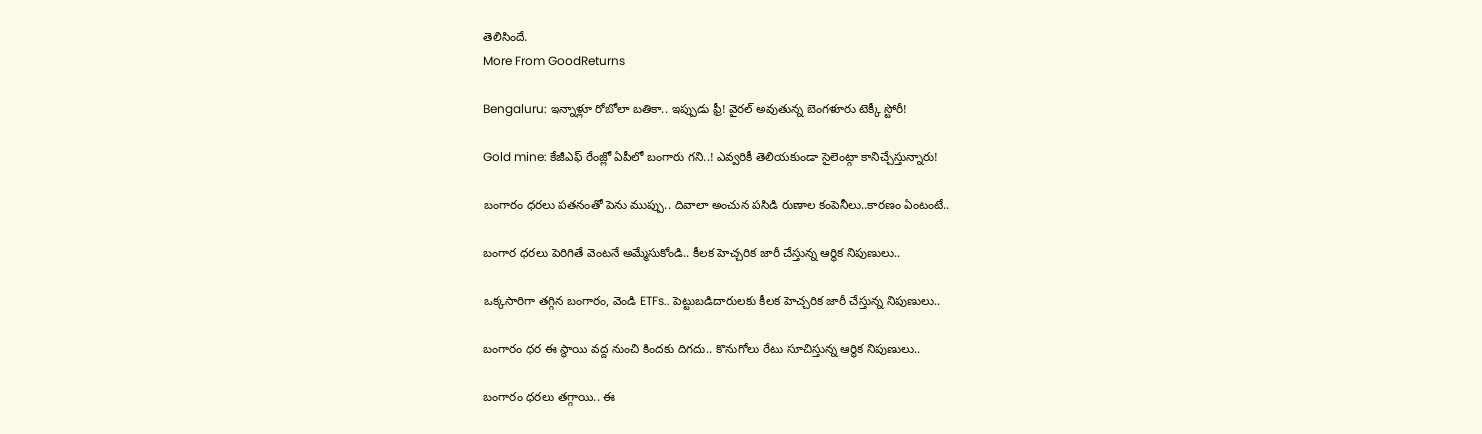తెలిసిందే.
More From GoodReturns

Bengaluru: ఇన్నాళ్లూ రోబోలా బతికా.. ఇప్పుడు ఫ్రీ! వైరల్ అవుతున్న బెంగళూరు టెక్కీ స్టోరీ!

Gold mine: కేజీఎఫ్ రేంజ్లో ఏపీలో బంగారు గని..! ఎవ్వరికీ తెలియకుండా సైలెంట్గా కానిచ్చేస్తున్నారు!

బంగారం ధరలు పతనంతో పెను ముప్పు.. దివాలా అంచున పసిడి రుణాల కంపెనీలు..కారణం ఏంటంటే..

బంగార ధరలు పెరిగితే వెంటనే అమ్మేసుకోండి.. కీలక హెచ్చరిక జారీ చేస్తున్న ఆర్థిక నిపుణులు..

ఒక్కసారిగా తగ్గిన బంగారం, వెండి ETFs.. పెట్టుబడిదారులకు కీలక హెచ్చరిక జారీ చేస్తున్న నిపుణులు..

బంగారం ధర ఈ స్థాయి వద్ద నుంచి కిందకు దిగదు.. కొనుగోలు రేటు సూచిస్తున్న ఆర్థిక నిపుణులు..

బంగారం ధరలు తగ్గాయి.. ఈ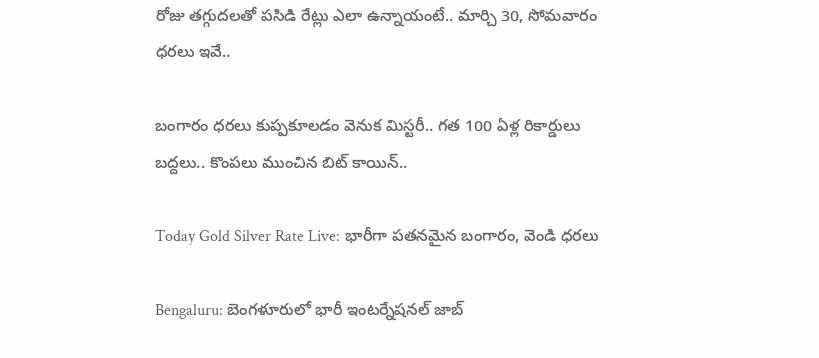రోజు తగ్గుదలతో పసిడి రేట్లు ఎలా ఉన్నాయంటే.. మార్చి 30, సోమవారం ధరలు ఇవే..

బంగారం ధరలు కుప్పకూలడం వెనుక మిస్టరీ.. గత 100 ఏళ్ల రికార్డులు బద్దలు.. కొంపలు ముంచిన బిట్ కాయిన్..

Today Gold Silver Rate Live: భారీగా పతనమైన బంగారం, వెండి ధరలు

Bengaluru: బెంగళూరులో భారీ ఇంటర్నేషనల్ జాబ్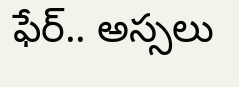ఫేర్.. అస్సలు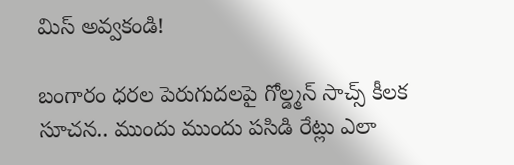మిస్ అవ్వకండి!

బంగారం ధరల పెరుగుదలపై గోల్డ్మన్ సాచ్స్ కీలక సూచన.. ముందు ముందు పసిడి రేట్లు ఎలా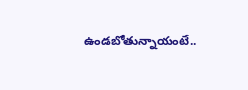ఉండబోతున్నాయంటే..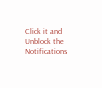Click it and Unblock the Notifications